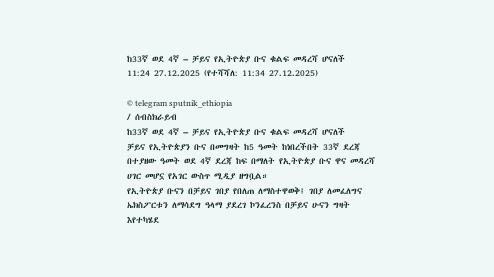ከ33ኛ ወደ 4ኛ – ቻይና የኢትዮጵያ ቡና ቁልፍ መዳረሻ ሆናለች
11:24 27.12.2025 (የተሻሻለ: 11:34 27.12.2025)

© telegram sputnik_ethiopia
/ ሰብስክራይብ
ከ33ኛ ወደ 4ኛ – ቻይና የኢትዮጵያ ቡና ቁልፍ መዳረሻ ሆናለች
ቻይና የኢትዮጵያን ቡና በመግዛት ከ5 ዓመት ከነበረችበት 33ኛ ደረጃ በተያዘው ዓመት ወደ 4ኛ ደረጃ ከፍ በማለት የኢትዮጵያ ቡና ዋና መዳረሻ ሀገር መሆኗ የአገር ውስጥ ሚዲያ ዘግቧል።
የኢትዮጵያ ቡናን በቻይና ገበያ የበለጠ ለማስተዋወቅ፤ ገበያ ለመፈለግና ኤክስፖርቱን ለማሳደግ ዓላማ ያደረገ ኮንፈረንስ በቻይና ሁናን ግዛት እየተካሄደ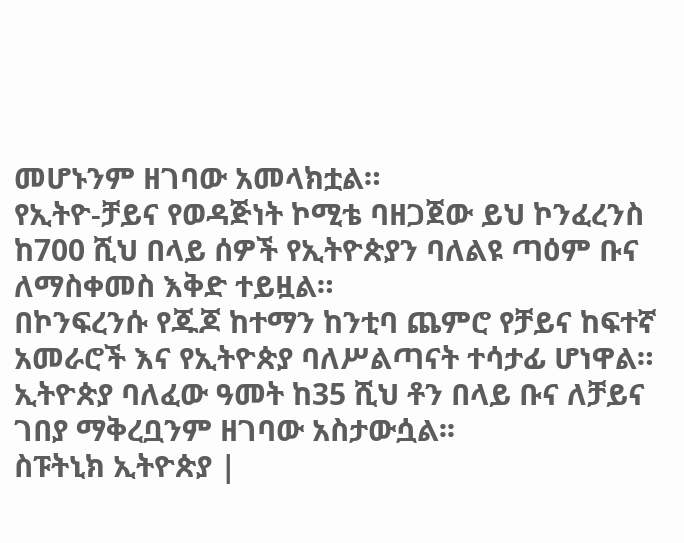መሆኑንም ዘገባው አመላክቷል።
የኢትዮ-ቻይና የወዳጅነት ኮሚቴ ባዘጋጀው ይህ ኮንፈረንስ ከ700 ሺህ በላይ ሰዎች የኢትዮጵያን ባለልዩ ጣዕም ቡና ለማስቀመስ እቅድ ተይዟል።
በኮንፍረንሱ የጁጆ ከተማን ከንቲባ ጨምሮ የቻይና ከፍተኛ አመራሮች እና የኢትዮጵያ ባለሥልጣናት ተሳታፊ ሆነዋል።
ኢትዮጵያ ባለፈው ዓመት ከ35 ሺህ ቶን በላይ ቡና ለቻይና ገበያ ማቅረቧንም ዘገባው አስታውሷል፡፡
ስፑትኒክ ኢትዮጵያ |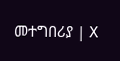መተግበሪያ | X